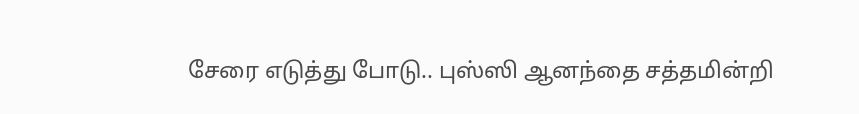சேரை எடுத்து போடு.. புஸ்ஸி ஆனந்தை சத்தமின்றி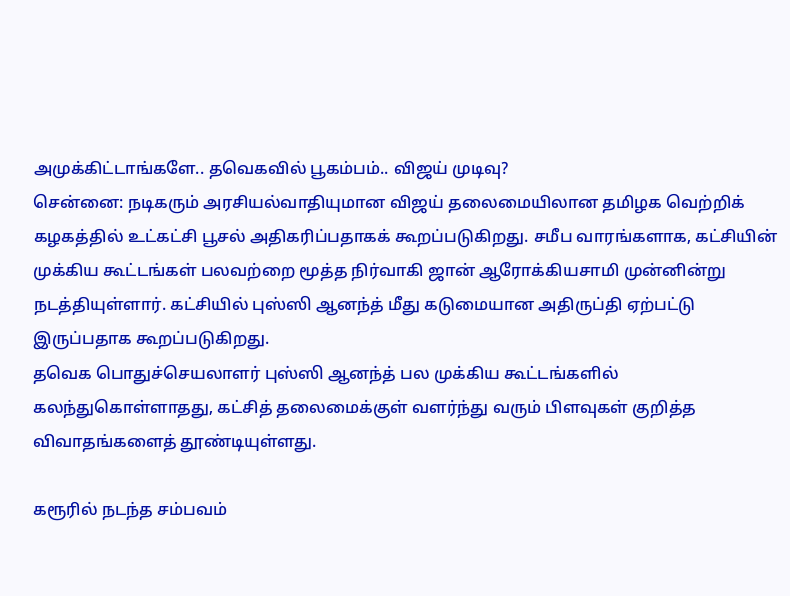அமுக்கிட்டாங்களே.. தவெகவில் பூகம்பம்.. விஜய் முடிவு?
சென்னை: நடிகரும் அரசியல்வாதியுமான விஜய் தலைமையிலான தமிழக வெற்றிக் கழகத்தில் உட்கட்சி பூசல் அதிகரிப்பதாகக் கூறப்படுகிறது. சமீப வாரங்களாக, கட்சியின் முக்கிய கூட்டங்கள் பலவற்றை மூத்த நிர்வாகி ஜான் ஆரோக்கியசாமி முன்னின்று நடத்தியுள்ளார். கட்சியில் புஸ்ஸி ஆனந்த் மீது கடுமையான அதிருப்தி ஏற்பட்டு இருப்பதாக கூறப்படுகிறது.
தவெக பொதுச்செயலாளர் புஸ்ஸி ஆனந்த் பல முக்கிய கூட்டங்களில் கலந்துகொள்ளாதது, கட்சித் தலைமைக்குள் வளர்ந்து வரும் பிளவுகள் குறித்த விவாதங்களைத் தூண்டியுள்ளது.

கரூரில் நடந்த சம்பவம்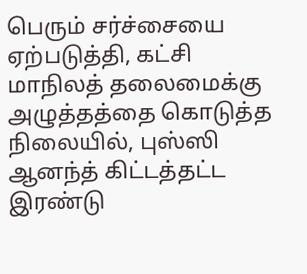பெரும் சர்ச்சையை ஏற்படுத்தி, கட்சி மாநிலத் தலைமைக்கு அழுத்தத்தை கொடுத்த நிலையில், புஸ்ஸி ஆனந்த் கிட்டத்தட்ட இரண்டு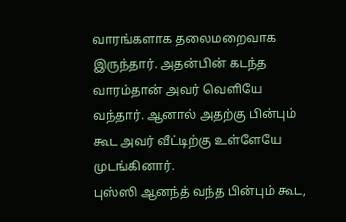வாரங்களாக தலைமறைவாக இருந்தார். அதன்பின் கடந்த வாரம்தான் அவர் வெளியே வந்தார். ஆனால் அதற்கு பின்பும் கூட அவர் வீட்டிற்கு உள்ளேயே முடங்கினார்.
புஸ்ஸி ஆனந்த் வந்த பின்பும் கூட,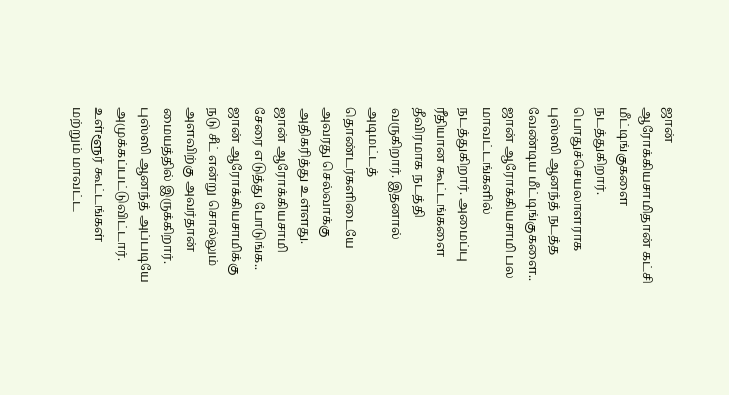ஜான் ஆரோக்கியசாமிதான் கட்சி மீட்டிங்குகளை நடத்துகிறார். பொதுச்செயலாளராக புஸ்ஸி ஆனந்த் நடத்த வேண்டிய மீட்டிங்குகளை.. ஜான் ஆரோக்கியசாமி பல மாவட்டங்களில் நடத்துகிறார். அமைப்பு ரீதியான கூட்டங்களை தீவிரமாக நடத்தி வருகிறார். இதனால் அடிமட்டத் தொண்டர்களிடையே அவரது செல்வாக்கு அதிகரித்து உள்ளது.
ஜான் ஆரோக்கியசாமி
சேரை எடுத்து போடுங்க.. ஜான் ஆரோக்கியசாமிக்கு நடு சீட் என்று சொல்லும் அளவிற்கு அவர்தான் மையத்தில் இருக்கிறார். புஸ்ஸி ஆனந்த் அப்படியே அமுக்கப்பட்டுவிட்டார். உள்ளூர் கூட்டங்கள் மற்றும் மாவட்ட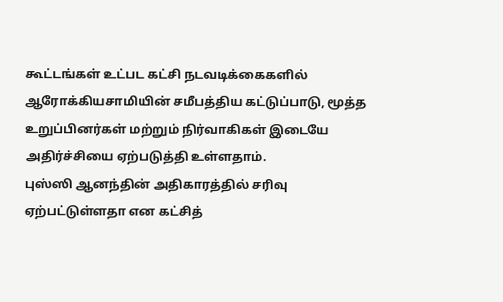கூட்டங்கள் உட்பட கட்சி நடவடிக்கைகளில் ஆரோக்கியசாமியின் சமீபத்திய கட்டுப்பாடு, மூத்த உறுப்பினர்கள் மற்றும் நிர்வாகிகள் இடையே அதிர்ச்சியை ஏற்படுத்தி உள்ளதாம்.
புஸ்ஸி ஆனந்தின் அதிகாரத்தில் சரிவு ஏற்பட்டுள்ளதா என கட்சித்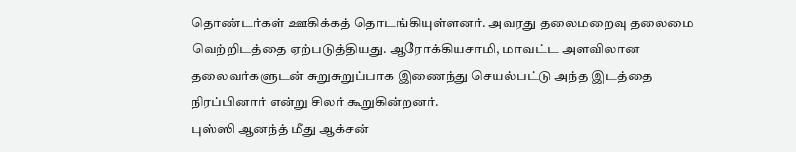தொண்டர்கள் ஊகிக்கத் தொடங்கியுள்ளனர். அவரது தலைமறைவு தலைமை வெற்றிடத்தை ஏற்படுத்தியது. ஆரோக்கியசாமி, மாவட்ட அளவிலான தலைவர்களுடன் சுறுசுறுப்பாக இணைந்து செயல்பட்டு அந்த இடத்தை நிரப்பினார் என்று சிலர் கூறுகின்றனர்.
புஸ்ஸி ஆனந்த் மீது ஆக்சன்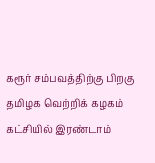கரூர் சம்பவத்திற்கு பிறகு தமிழக வெற்றிக் கழகம் கட்சியில் இரண்டாம்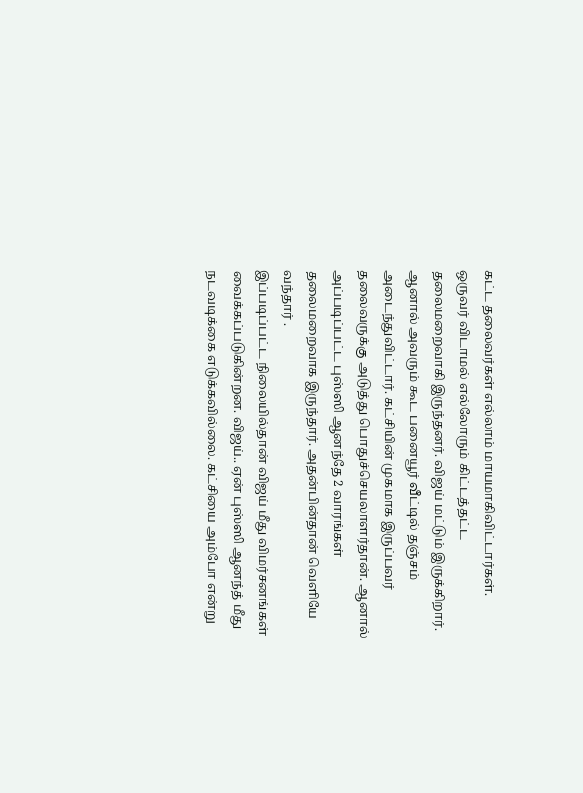கட்ட தலைவர்கள் எல்லாம் மாயமாகிவிட்டார்கள். ஒருவர் விடாமல் எல்லோரும் கிட்டத்தட்ட தலைமறைவாகி இருந்தனர். விஜய் மட்டும் இருக்கிறார். ஆனால் அவரும் கூட பனையூர் வீட்டில் தஞ்சம் அடைந்துவிட்டார். கட்சியின் முகமாக இருப்பவர் தலைவருக்கு அடுத்து பொதுச்செயலாளர்தான். ஆனால் அப்படிப்பட்ட புஸ்ஸி ஆனந்தே 2 வாரங்கள் தலைமறைவாக இருந்தார். அதன்பின்தான் வெளியே வந்தார் .
இப்படிப்பட்ட நிலையில்தான் விஜய் மீது விமர்சனங்கள் வைக்கப்படுகின்றன. விஜய்.. ஏன் புஸ்ஸி ஆனந்த் மீது நடவடிக்கை எடுக்கவில்லை. கட்சியை அம்போ என்று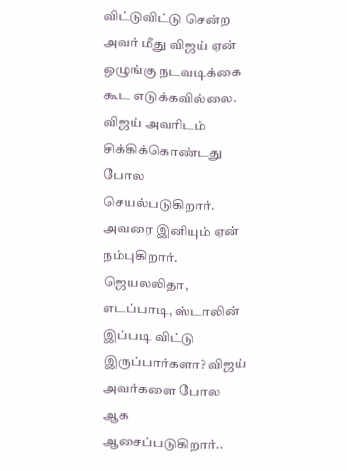விட்டுவிட்டு சென்ற அவர் மீது விஜய் ஏன் ஒழுங்கு நடவடிக்கை கூட எடுக்கவில்லை. விஜய் அவரிடம் சிக்கிக்கொண்டது போல செயல்படுகிறார். அவரை இனியும் ஏன் நம்புகிறார். ஜெயலலிதா, எடப்பாடி, ஸ்டாலின் இப்படி விட்டு இருப்பார்களா? விஜய் அவர்களை போல ஆக ஆசைப்படுகிறார்..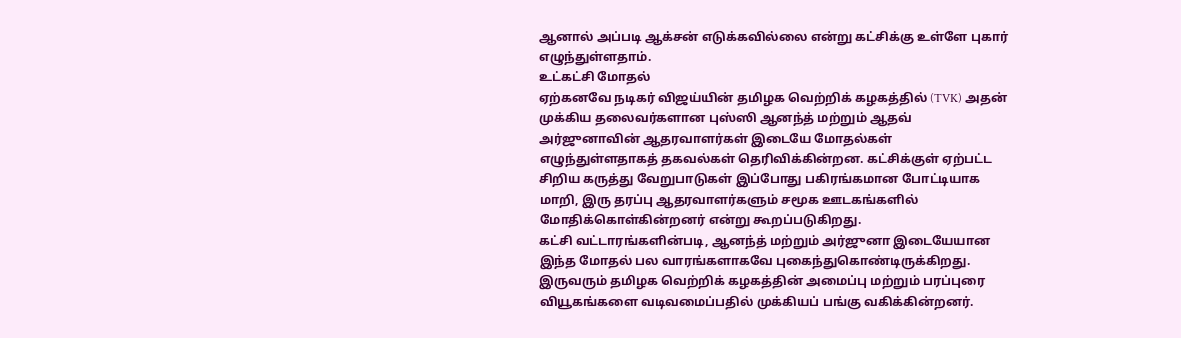ஆனால் அப்படி ஆக்சன் எடுக்கவில்லை என்று கட்சிக்கு உள்ளே புகார் எழுந்துள்ளதாம்.
உட்கட்சி மோதல்
ஏற்கனவே நடிகர் விஜய்யின் தமிழக வெற்றிக் கழகத்தில் (TVK) அதன் முக்கிய தலைவர்களான புஸ்ஸி ஆனந்த் மற்றும் ஆதவ் அர்ஜுனாவின் ஆதரவாளர்கள் இடையே மோதல்கள் எழுந்துள்ளதாகத் தகவல்கள் தெரிவிக்கின்றன. கட்சிக்குள் ஏற்பட்ட சிறிய கருத்து வேறுபாடுகள் இப்போது பகிரங்கமான போட்டியாக மாறி, இரு தரப்பு ஆதரவாளர்களும் சமூக ஊடகங்களில் மோதிக்கொள்கின்றனர் என்று கூறப்படுகிறது.
கட்சி வட்டாரங்களின்படி, ஆனந்த் மற்றும் அர்ஜுனா இடையேயான இந்த மோதல் பல வாரங்களாகவே புகைந்துகொண்டிருக்கிறது. இருவரும் தமிழக வெற்றிக் கழகத்தின் அமைப்பு மற்றும் பரப்புரை வியூகங்களை வடிவமைப்பதில் முக்கியப் பங்கு வகிக்கின்றனர்.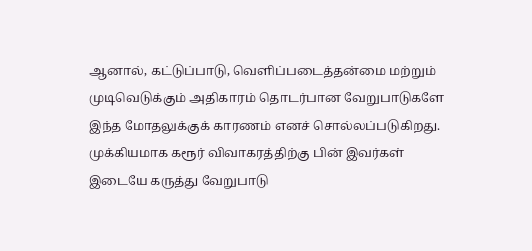ஆனால், கட்டுப்பாடு, வெளிப்படைத்தன்மை மற்றும் முடிவெடுக்கும் அதிகாரம் தொடர்பான வேறுபாடுகளே இந்த மோதலுக்குக் காரணம் எனச் சொல்லப்படுகிறது. முக்கியமாக கரூர் விவாகரத்திற்கு பின் இவர்கள் இடையே கருத்து வேறுபாடு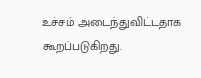உச்சம் அடைந்துவிட்டதாக கூறப்படுகிறது.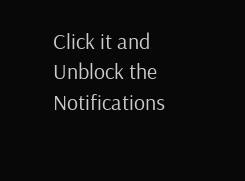Click it and Unblock the Notifications